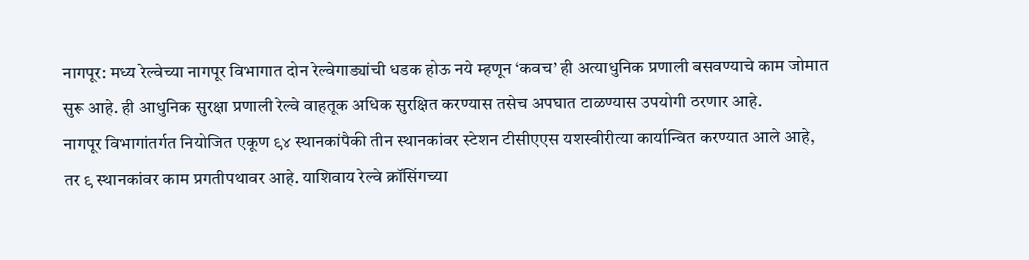नागपूर: मध्य रेल्वेच्या नागपूर विभागात दोन रेल्वेगाड्यांची धडक होऊ नये म्हणून ‘कवच’ ही अत्याधुनिक प्रणाली बसवण्याचे काम जोमात सुरू आहे. ही आधुनिक सुरक्षा प्रणाली रेल्वे वाहतूक अधिक सुरक्षित करण्यास तसेच अपघात टाळण्यास उपयोगी ठरणार आहे.
नागपूर विभागांतर्गत नियोजित एकूण ९४ स्थानकांपैकी तीन स्थानकांवर स्टेशन टीसीएएस यशस्वीरीत्या कार्यान्वित करण्यात आले आहे, तर ९ स्थानकांवर काम प्रगतीपथावर आहे. याशिवाय रेल्वे क्रॉसिंगच्या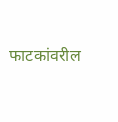फाटकांवरील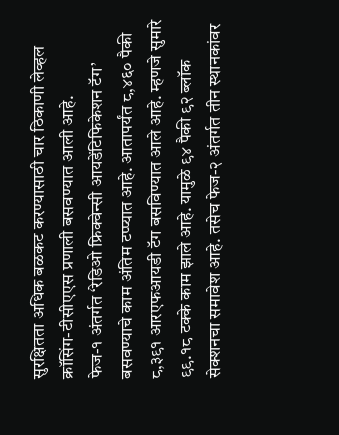सुरक्षितता अधिक बळकट करण्यासाठी चार ठिकाणी लेव्हल क्रॉसिंग-टीसीएएस प्रणाली बसवण्यात आली आहे.
फेज-१ अंतर्गत ‘रेडिओ फ्रिक्वेन्सी आयडेंटिफिकेशन टॅग’ बसवण्याचे काम अंतिम टप्प्यात आहे. आतापर्यंत ८,४६० पैकी ८,३९१ आरएफआयडी टॅग बसविण्यात आले आहे. म्हणजे सुमारे ९९.१८ टक्के काम झाले आहे. यामुळे ९४ पैकी ९२ ब्लॉक सेक्शनचा समावेश आहे. तसेच फेज-२ अंतर्गत तीन स्थानकांवर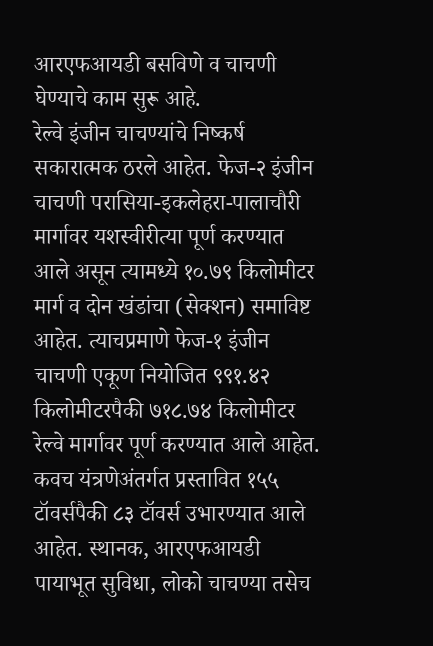आरएफआयडी बसविणे व चाचणी घेण्याचे काम सुरू आहे.
रेल्वे इंजीन चाचण्यांचे निष्कर्ष सकारात्मक ठरले आहेत. फेज-२ इंजीन चाचणी परासिया-इकलेहरा-पालाचौरी मार्गावर यशस्वीरीत्या पूर्ण करण्यात आले असून त्यामध्ये १०.७९ किलोमीटर मार्ग व दोन खंडांचा (सेक्शन) समाविष्ट आहेत. त्याचप्रमाणे फेज-१ इंजीन चाचणी एकूण नियोजित ९९१.४२ किलोमीटरपैकी ७१८.७४ किलोमीटर रेल्वे मार्गावर पूर्ण करण्यात आले आहेत.
कवच यंत्रणेअंतर्गत प्रस्तावित १५५ टॉवर्सपैकी ८३ टॉवर्स उभारण्यात आले आहेत. स्थानक, आरएफआयडी पायाभूत सुविधा, लोको चाचण्या तसेच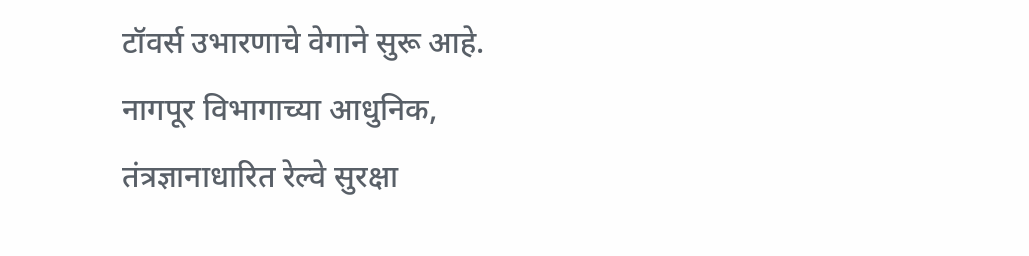टॉवर्स उभारणाचे वेगाने सुरू आहे. नागपूर विभागाच्या आधुनिक, तंत्रज्ञानाधारित रेल्वे सुरक्षा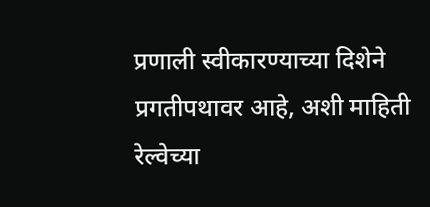प्रणाली स्वीकारण्याच्या दिशेने प्रगतीपथावर आहे, अशी माहिती रेल्वेच्या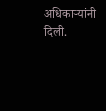अधिकाऱ्यांनी दिली.